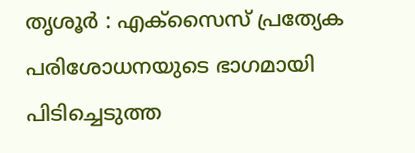തൃശൂർ : എക്സൈസ് പ്രത്യേക പരിശോധനയുടെ ഭാഗമായി പിടിച്ചെടുത്ത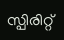സ്പിരിറ്റ്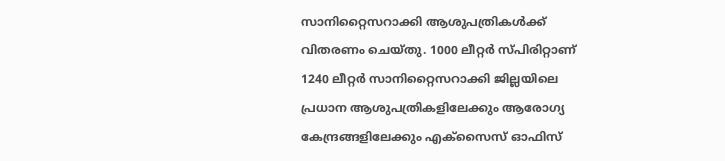സാനിറ്റൈസറാക്കി ആശുപത്രികൾക്ക് വിതരണം ചെയ്തു. 1000 ലീറ്റർ സ്പിരിറ്റാണ് 1240 ലീറ്റർ സാനിറ്റൈസറാക്കി ജില്ലയിലെ പ്രധാന ആശുപത്രികളിലേക്കും ആരോഗ്യ കേന്ദ്രങ്ങളിലേക്കും എക്സൈസ് ഓഫിസ്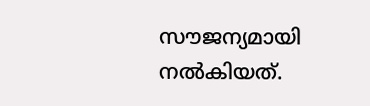സൗജന്യമായി നൽകിയത്.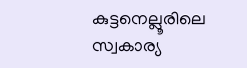കുട്ടനെല്ലൂരിലെ സ്വകാര്യ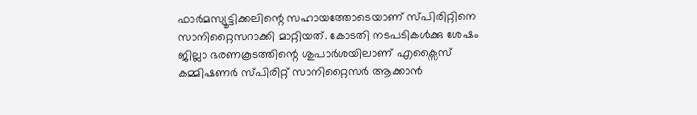ഫാർമസ്യൂട്ടിക്കലിന്റെ സഹായത്തോടെയാണ് സ്പിരിറ്റിനെ സാനിറ്റൈസറാക്കി മാറ്റിയത്. കോടതി നടപടികൾക്കു ശേഷം ജില്ലാ ഭരണകൂടത്തിന്റെ ശുപാർശയിലാണ് എക്സൈസ് കമ്മിഷണർ സ്പിരിറ്റ് സാനിറ്റൈസർ ആക്കാൻ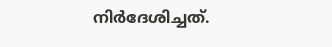നിർദേശിച്ചത്.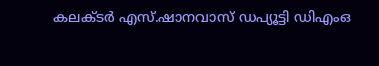കലക്ടർ എസ്.ഷാനവാസ് ഡപ്യൂട്ടി ഡിഎംഒ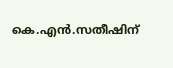കെ.എൻ.സതീഷിന്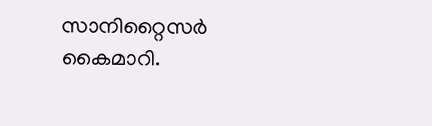സാനിറ്റൈസർ കൈമാറി.